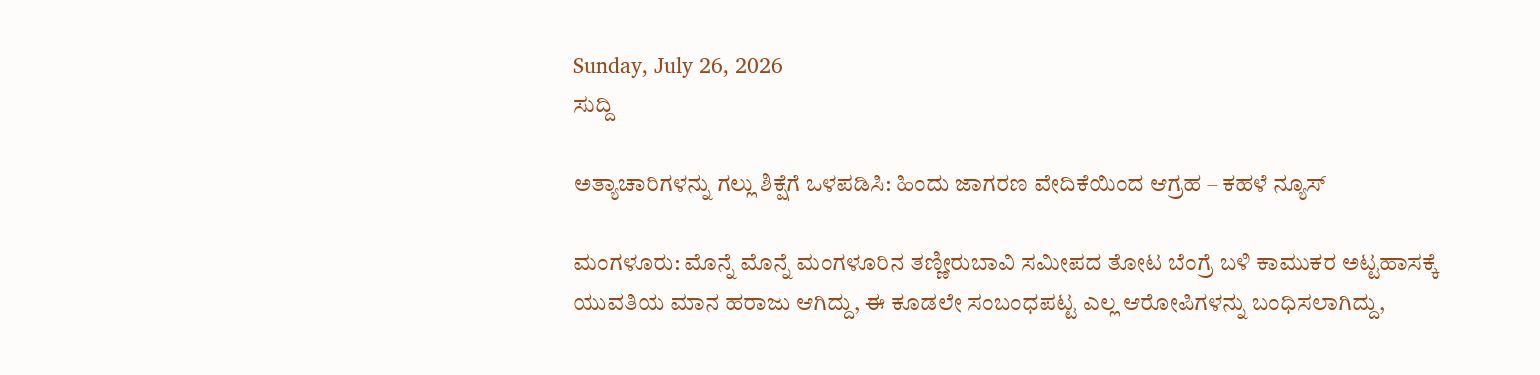Sunday, July 26, 2026
ಸುದ್ದಿ

ಅತ್ಯಾಚಾರಿಗಳನ್ನು ಗಲ್ಲು ಶಿಕ್ಷೆಗೆ ಒಳಪಡಿಸಿ: ಹಿಂದು ಜಾಗರಣ ವೇದಿಕೆಯಿಂದ ಆಗ್ರಹ – ಕಹಳೆ ನ್ಯೂಸ್

ಮಂಗಳೂರು: ಮೊನ್ನೆ ಮೊನ್ನೆ ಮಂಗಳೂರಿನ ತಣ್ಣೀರುಬಾವಿ ಸಮೀಪದ ತೋಟ ಬೆಂಗ್ರೆ ಬಳಿ ಕಾಮುಕರ ಅಟ್ಟಹಾಸಕ್ಕೆ ಯುವತಿಯ ಮಾನ ಹರಾಜು ಆಗಿದ್ದು, ಈ ಕೂಡಲೇ ಸಂಬಂಧಪಟ್ಟ ಎಲ್ಲ ಆರೋಪಿಗಳನ್ನು ಬಂಧಿಸಲಾಗಿದ್ದು,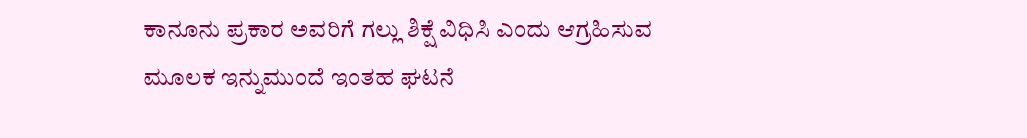ಕಾನೂನು ಪ್ರಕಾರ ಅವರಿಗೆ ಗಲ್ಲು ಶಿಕ್ಷೆ ವಿಧಿಸಿ ಎಂದು ಆಗ್ರಹಿಸುವ ಮೂಲಕ ಇನ್ನುಮುಂದೆ ಇಂತಹ ಘಟನೆ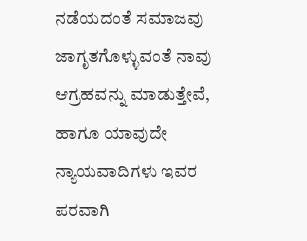ನಡೆಯದಂತೆ ಸಮಾಜವು ಜಾಗೃತಗೊಳ್ಳುವಂತೆ ನಾವು ಆಗ್ರಹವನ್ನು ಮಾಡುತ್ತೇವೆ, ಹಾಗೂ ಯಾವುದೇ ನ್ಯಾಯವಾದಿಗಳು ಇವರ ಪರವಾಗಿ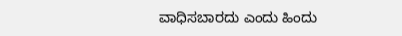ವಾಧಿಸಬಾರದು ಎಂದು ಹಿಂದು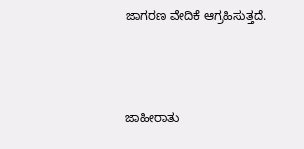ಜಾಗರಣ ವೇದಿಕೆ ಆಗ್ರಹಿಸುತ್ತದೆ.



ಜಾಹೀರಾತು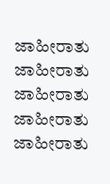ಜಾಹೀರಾತು
ಜಾಹೀರಾತು
ಜಾಹೀರಾತು
ಜಾಹೀರಾತು
ಜಾಹೀರಾತು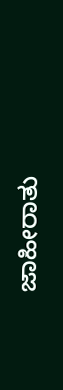ಜಾಹೀರಾತು